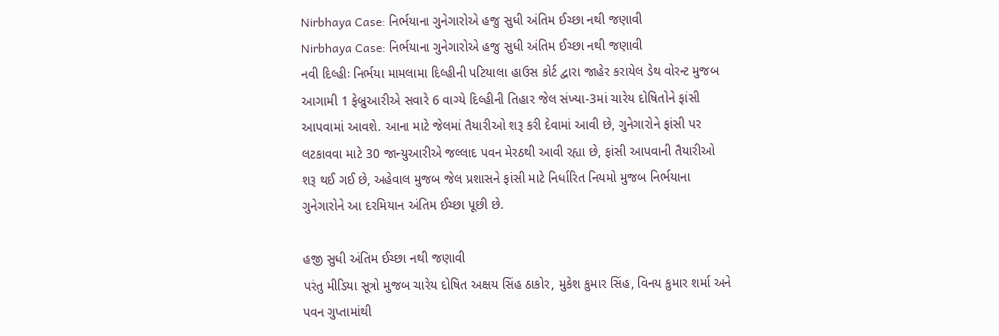Nirbhaya Case: નિર્ભયાના ગુનેગારોએ હજુ સુધી અંતિમ ઈચ્છા નથી જણાવી
Nirbhaya Case: નિર્ભયાના ગુનેગારોએ હજુ સુધી અંતિમ ઈચ્છા નથી જણાવી
નવી દિલ્હીઃ નિર્ભયા મામલામા દિલ્હીની પટિયાલા હાઉસ કોર્ટ દ્વારા જાહેર કરાયેલ ડેથ વોરન્ટ મુજબ આગામી 1 ફેબ્રુઆરીએ સવારે 6 વાગ્યે દિલ્હીની તિહાર જેલ સંખ્યા-3માં ચારેય દોષિતોને ફાંસી આપવામાં આવશે. આના માટે જેલમાં તૈયારીઓ શરૂ કરી દેવામાં આવી છે, ગુનેગારોને ફાંસી પર લટકાવવા માટે 30 જાન્યુઆરીએ જલ્લાદ પવન મેરઠથી આવી રહ્યા છે, ફાંસી આપવાની તૈયારીઓ શરૂ થઈ ગઈ છે, અહેવાલ મુજબ જેલ પ્રશાસને ફાંસી માટે નિર્ધારિત નિયમો મુજબ નિર્ભયાના ગુનેગારોને આ દરમિયાન અંતિમ ઈચ્છા પૂછી છે.

હજી સુધી અંતિમ ઈચ્છા નથી જણાવી
પરંતુ મીડિયા સૂત્રો મુજબ ચારેય દોષિત અક્ષય સિંહ ઠાકોર, મુકેશ કુમાર સિંહ, વિનય કુમાર શર્મા અને પવન ગુપ્તામાંથી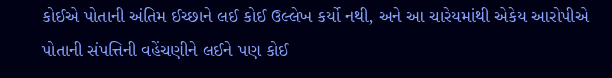કોઈએ પોતાની અંતિમ ઈચ્છાને લઈ કોઈ ઉલ્લેખ કર્યો નથી, અને આ ચારેયમાંથી એકેય આરોપીએ પોતાની સંપત્તિની વહેંચણીને લઈને પણ કોઈ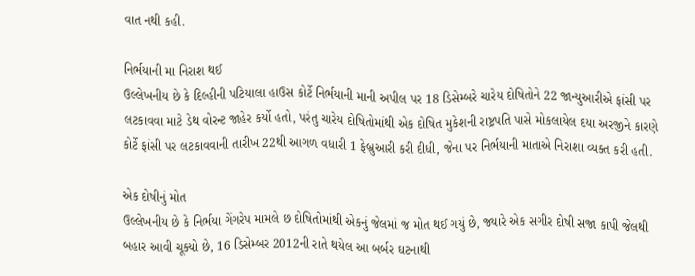વાત નથી કહી.

નિર્ભયાની મા નિરાશ થઈ
ઉલ્લેખનીય છે કે દિલ્હીની પટિયાલા હાઉસ કોર્ટે નિર્ભયાની માની અપીલ પર 18 ડિસેમ્બરે ચારેય દોષિતોને 22 જાન્યુઆરીએ ફાંસી પર લટકાવવા માટે ડેથ વોરન્ટ જાહેર કર્યો હતો, પરંતુ ચારેય દોષિતોમાંથી એક દોષિત મુકેશની રાષ્ટ્રપતિ પાસે મોકલાયેલ દયા અરજીને કારણે કોર્ટે ફાંસી પર લટકાવવાની તારીખ 22થી આગળ વધારી 1 ફેબ્રુઆરી કરી દીધી, જેના પર નિર્ભયાની માતાએ નિરાશા વ્યક્ત કરી હતી.

એક દોષીનું મોત
ઉલ્લેખનીય છે કે નિર્ભયા ગેંગરેપ મામલે છ દોષિતોમાંથી એકનું જેલમાં જ મોત થઈ ગયું છે, જ્યારે એક સગીર દોષી સજા કાપી જેલથી બહાર આવી ચૂક્યો છે, 16 ડિસેમ્બર 2012ની રાતે થયેલ આ બર્બર ઘટનાથી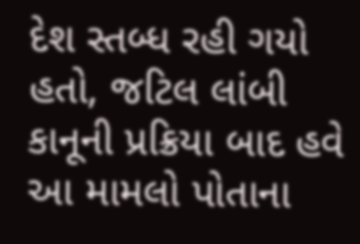દેશ સ્તબ્ધ રહી ગયો હતો, જટિલ લાંબી કાનૂની પ્રક્રિયા બાદ હવે આ મામલો પોતાના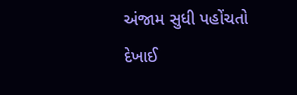અંજામ સુધી પહોંચતો દેખાઈ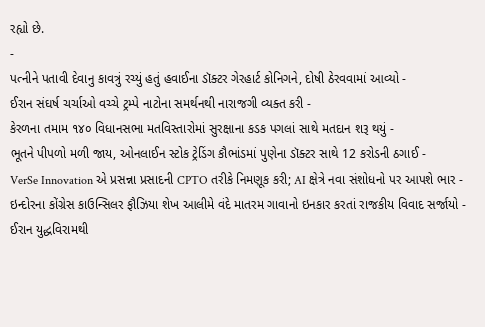રહ્યો છે.
-
પત્નીને પતાવી દેવાનુ કાવત્રું રચ્યું હતું હવાઈના ડૉક્ટર ગેરહાર્ટ કોનિગને, દોષી ઠેરવવામાં આવ્યો -
ઈરાન સંઘર્ષ ચર્ચાઓ વચ્ચે ટ્રમ્પે નાટોના સમર્થનથી નારાજગી વ્યક્ત કરી -
કેરળના તમામ ૧૪૦ વિધાનસભા મતવિસ્તારોમાં સુરક્ષાના કડક પગલાં સાથે મતદાન શરૂ થયું -
ભૂતને પીપળો મળી જાય, ઓનલાઈન સ્ટોક ટ્રેડિંગ કૌભાંડમાં પુણેના ડૉક્ટર સાથે 12 કરોડની ઠગાઈ -
VerSe Innovation એ પ્રસન્ના પ્રસાદની CPTO તરીકે નિમણૂક કરી; AI ક્ષેત્રે નવા સંશોધનો પર આપશે ભાર -
ઇન્દોરના કોંગ્રેસ કાઉન્સિલર ફૌઝિયા શેખ આલીમે વંદે માતરમ ગાવાનો ઇનકાર કરતાં રાજકીય વિવાદ સર્જાયો -
ઈરાન યુદ્ધવિરામથી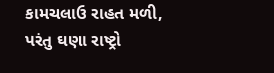કામચલાઉ રાહત મળી, પરંતુ ઘણા રાષ્ટ્રો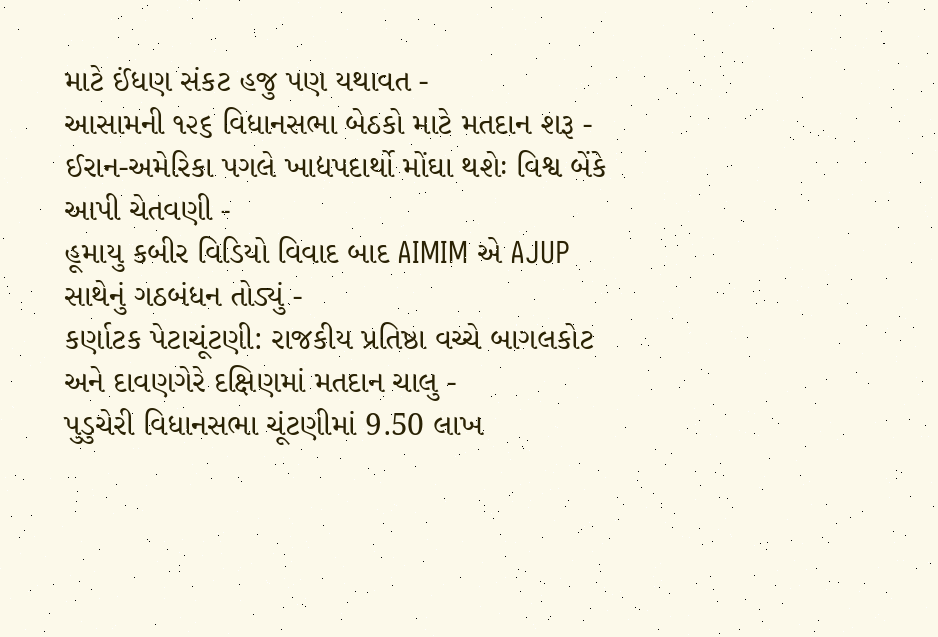માટે ઈંધણ સંકટ હજુ પણ યથાવત -
આસામની ૧૨૬ વિધાનસભા બેઠકો માટે મતદાન શરૂ -
ઈરાન-અમેરિકા પગલે ખાદ્યપદાર્થો મોંઘા થશેઃ વિશ્વ બેંકે આપી ચેતવણી -
હૂમાયુ કબીર વિડિયો વિવાદ બાદ AIMIM એ AJUP સાથેનું ગઠબંધન તોડ્યું -
કર્ણાટક પેટાચૂંટણી: રાજકીય પ્રતિષ્ઠા વચ્ચે બાગલકોટ અને દાવણગેરે દક્ષિણમાં મતદાન ચાલુ -
પુડુચેરી વિધાનસભા ચૂંટણીમાં 9.50 લાખ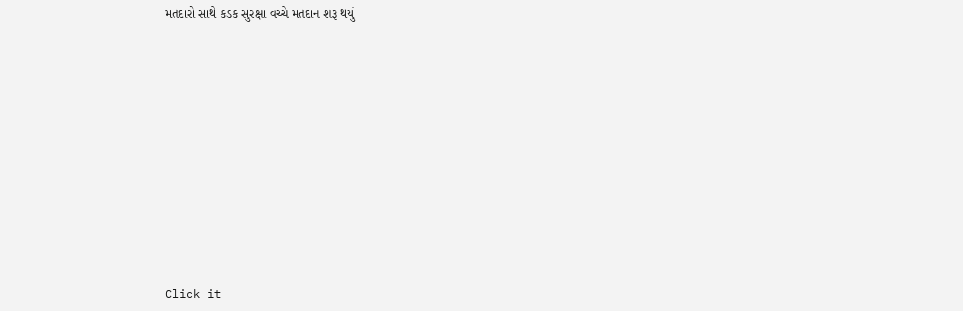મતદારો સાથે કડક સુરક્ષા વચ્ચે મતદાન શરૂ થયું












Click it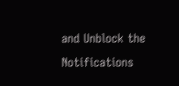and Unblock the Notifications